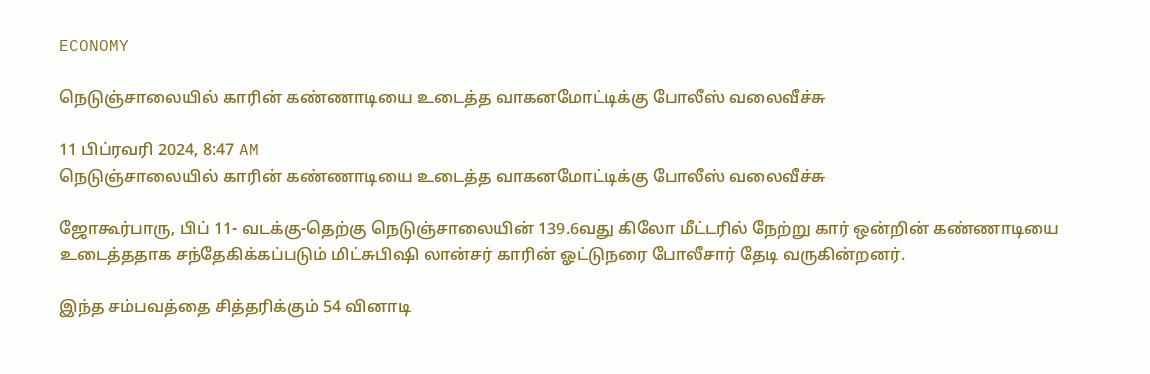ECONOMY

நெடுஞ்சாலையில் காரின் கண்ணாடியை உடைத்த வாகனமோட்டிக்கு போலீஸ் வலைவீச்சு

11 பிப்ரவரி 2024, 8:47 AM
நெடுஞ்சாலையில் காரின் கண்ணாடியை உடைத்த வாகனமோட்டிக்கு போலீஸ் வலைவீச்சு

ஜோகூர்பாரு, பிப் 11- வடக்கு-தெற்கு நெடுஞ்சாலையின் 139.6வது கிலோ மீட்டரில் நேற்று கார் ஒன்றின் கண்ணாடியை உடைத்ததாக சந்தேகிக்கப்படும் மிட்சுபிஷி லான்சர் காரின் ஓட்டுநரை போலீசார் தேடி வருகின்றனர்.

இந்த சம்பவத்தை சித்தரிக்கும் 54 வினாடி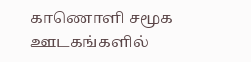காணொளி சமூக ஊடகங்களில்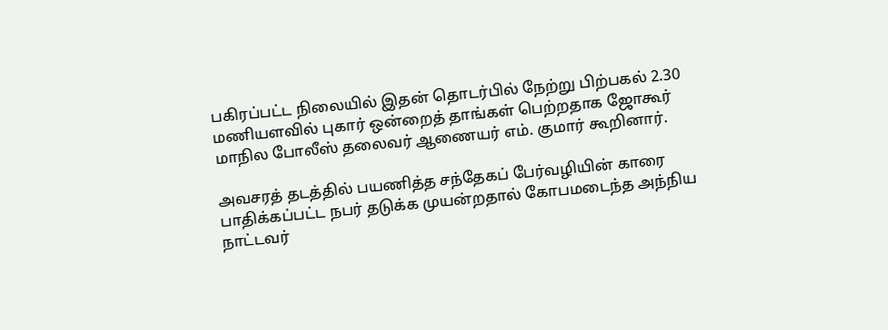பகிரப்பட்ட நிலையில் இதன் தொடர்பில் நேற்று பிற்பகல் 2.30 மணியளவில் புகார் ஒன்றைத் தாங்கள் பெற்றதாக ஜோகூர் மாநில போலீஸ் தலைவர் ஆணையர் எம். குமார் கூறினார்.

அவசரத் தடத்தில் பயணித்த சந்தேகப் பேர்வழியின் காரை பாதிக்கப்பட்ட நபர் தடுக்க முயன்றதால் கோபமடைந்த அந்நிய நாட்டவர்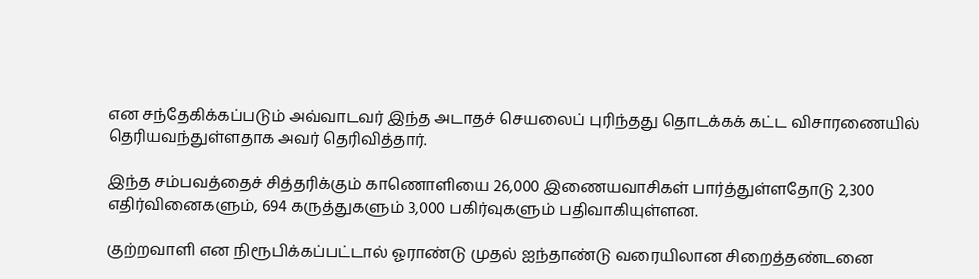என சந்தேகிக்கப்படும் அவ்வாடவர் இந்த அடாதச் செயலைப் புரிந்தது தொடக்கக் கட்ட விசாரணையில் தெரியவந்துள்ளதாக அவர் தெரிவித்தார்.

இந்த சம்பவத்தைச் சித்தரிக்கும் காணொளியை 26,000 இணையவாசிகள் பார்த்துள்ளதோடு 2,300 எதிர்வினைகளும், 694 கருத்துகளும் 3,000 பகிர்வுகளும் பதிவாகியுள்ளன.

குற்றவாளி என நிரூபிக்கப்பட்டால் ஓராண்டு முதல் ஐந்தாண்டு வரையிலான சிறைத்தண்டனை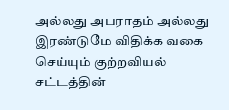அல்லது அபராதம் அல்லது இரண்டுமே விதிக்க வகை செய்யும் குற்றவியல் சட்டத்தின்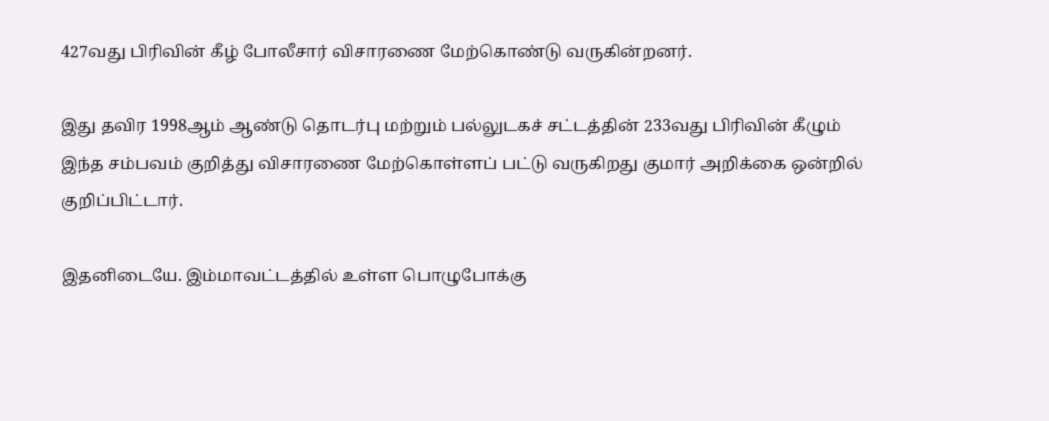427வது பிரிவின் கீழ் போலீசார் விசாரணை மேற்கொண்டு வருகின்றனர்.

இது தவிர 1998ஆம் ஆண்டு தொடர்பு மற்றும் பல்லுடகச் சட்டத்தின் 233வது பிரிவின் கீழும் இந்த சம்பவம் குறித்து விசாரணை மேற்கொள்ளப் பட்டு வருகிறது குமார் அறிக்கை ஒன்றில் குறிப்பிட்டார்.

இதனிடையே. இம்மாவட்டத்தில் உள்ள பொழுபோக்கு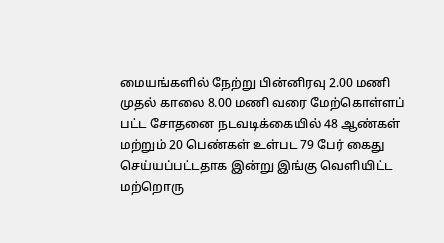மையங்களில் நேற்று பின்னிரவு 2.00 மணி முதல் காலை 8.00 மணி வரை மேற்கொள்ளப் பட்ட சோதனை நடவடிக்கையில் 48 ஆண்கள் மற்றும் 20 பெண்கள் உள்பட 79 பேர் கைது செய்யப்பட்டதாக இன்று இங்கு வெளியிட்ட மற்றொரு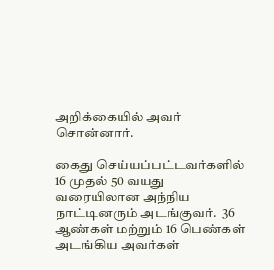அறிக்கையில் அவர் சொன்னார்.

கைது செய்யப்பட்டவர்களில் 16 முதல் 50 வயது வரையிலான அந்நிய நாட்டினரும் அடங்குவர்.  36 ஆண்கள் மற்றும் 16 பெண்கள் அடங்கிய அவர்கள்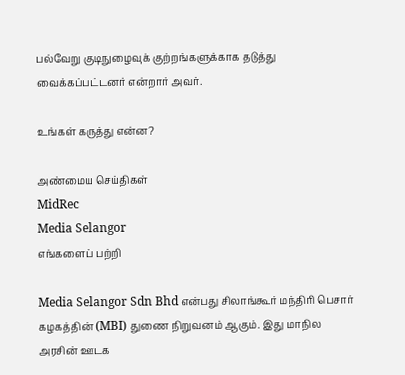பல்வேறு குடிநுழைவுக் குற்றங்களுக்காக தடுத்து வைக்கப்பட்டனர் என்றார் அவர்.

உங்கள் கருத்து என்ன?

அண்மைய செய்திகள்
MidRec
Media Selangor
எங்களைப் பற்றி

Media Selangor Sdn Bhd என்பது சிலாங்கூர் மந்திரி பெசார் கழகத்தின் (MBI) துணை நிறுவனம் ஆகும். இது மாநில அரசின் ஊடக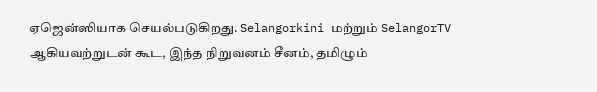ஏஜென்ஸியாக செயல்படுகிறது. Selangorkini மற்றும் SelangorTV ஆகியவற்றுடன் கூட, இந்த நிறுவனம் சீனம், தமிழும்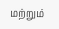மற்றும்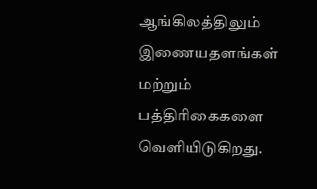ஆங்கிலத்திலும் இணையதளங்கள் மற்றும் பத்திரிகைகளை வெளியிடுகிறது.